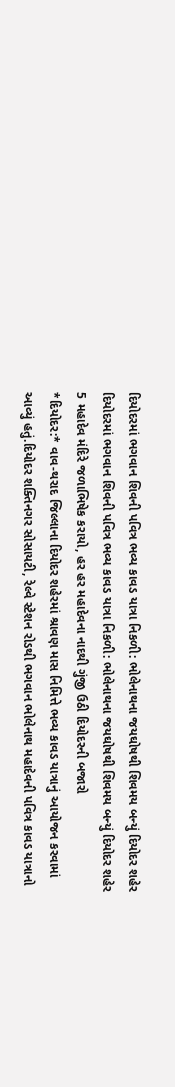દિયોદરમાં ભગવાન શિવની પવિત્ર ભવ્ય કાવડ યાત્રા નિકળી: ભોલેનાથના જયઘોષથી શિવમય બન્યું દિયોદર શહેર
દિયોદરમાં ભગવાન શિવની પવિત્ર ભવ્ય કાવડ યાત્રા નિકળી: ભોલેનાથના જયઘોષથી શિવમય બન્યું દિયોદર શહેર
5 મહાદેવ મંદિરે જળાભિષેક કરાયો, હર હર મહાદેવના નાદથી ગુંજી ઉઠી દિયોદરની બજારો
*દિયોદર:* વાવ-થરાદ જિલ્લાના દિયોદર શહેરમાં શ્રાવણ માસ નિમિત્તે ભવ્ય કાવડ યાત્રાનું આયોજન કરવામાં આવ્યું હતું.દિયોદર શક્તિનગર સોસાયટી, રેલ્વે સ્ટેશન રોડથી ભગવાન ભોલેનાથ મહાદેવની પવિત્ર કાવડ યાત્રાનો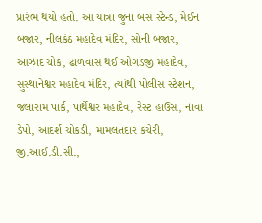પ્રારંભ થયો હતો. આ યાત્રા જુના બસ સ્ટેન્ડ, મેઈન બજાર, નીલકંઠ મહાદેવ મંદિર, સોની બજાર, આઝાદ ચોક, ઢાળવાસ થઈ ઓગડજી મહાદેવ, સુસ્થાનેશ્વર મહાદેવ મંદિર, ત્યાંથી પોલીસ સ્ટેશન, જલારામ પાર્ક, પાર્થેશ્વર મહાદેવ, રેસ્ટ હાઉસ, નાવા ડેપો, આદર્શ ચોકડી, મામલતદાર કચેરી, જી.આઈ.ડી.સી.,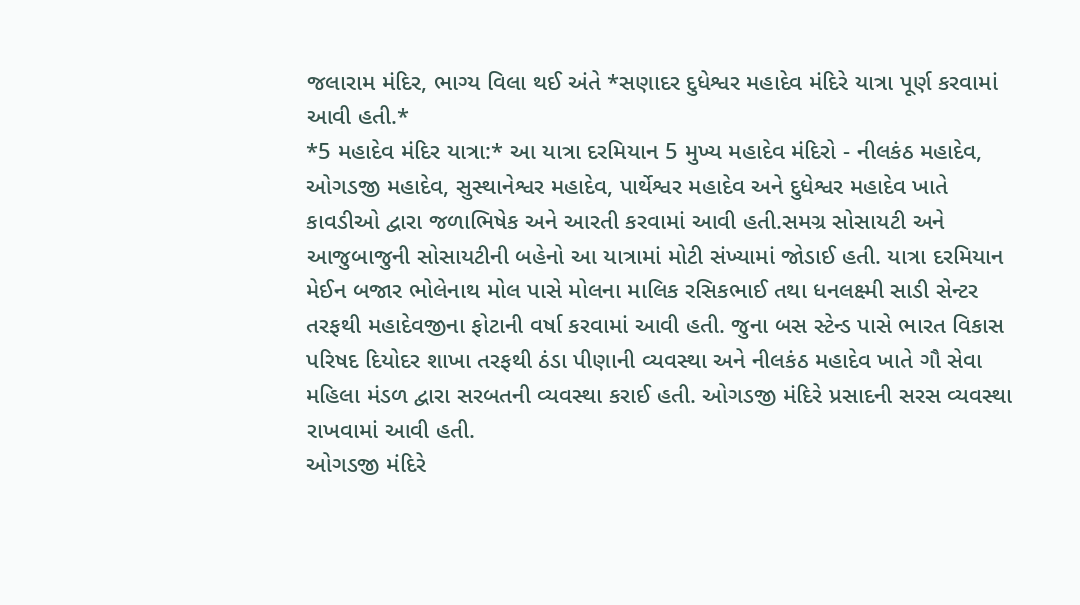જલારામ મંદિર, ભાગ્ય વિલા થઈ અંતે *સણાદર દુધેશ્વર મહાદેવ મંદિરે યાત્રા પૂર્ણ કરવામાં આવી હતી.*
*5 મહાદેવ મંદિર યાત્રા:* આ યાત્રા દરમિયાન 5 મુખ્ય મહાદેવ મંદિરો - નીલકંઠ મહાદેવ, ઓગડજી મહાદેવ, સુસ્થાનેશ્વર મહાદેવ, પાર્થેશ્વર મહાદેવ અને દુધેશ્વર મહાદેવ ખાતે કાવડીઓ દ્વારા જળાભિષેક અને આરતી કરવામાં આવી હતી.સમગ્ર સોસાયટી અને આજુબાજુની સોસાયટીની બહેનો આ યાત્રામાં મોટી સંખ્યામાં જોડાઈ હતી. યાત્રા દરમિયાન મેઈન બજાર ભોલેનાથ મોલ પાસે મોલના માલિક રસિકભાઈ તથા ધનલક્ષ્મી સાડી સેન્ટર તરફથી મહાદેવજીના ફોટાની વર્ષા કરવામાં આવી હતી. જુના બસ સ્ટેન્ડ પાસે ભારત વિકાસ પરિષદ દિયોદર શાખા તરફથી ઠંડા પીણાની વ્યવસ્થા અને નીલકંઠ મહાદેવ ખાતે ગૌ સેવા મહિલા મંડળ દ્વારા સરબતની વ્યવસ્થા કરાઈ હતી. ઓગડજી મંદિરે પ્રસાદની સરસ વ્યવસ્થા રાખવામાં આવી હતી.
ઓગડજી મંદિરે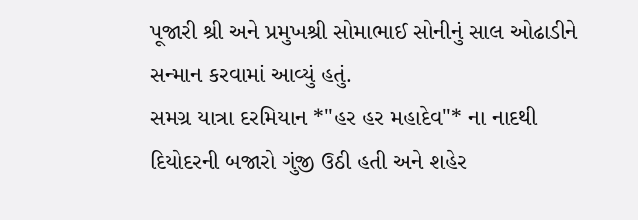પૂજારી શ્રી અને પ્રમુખશ્રી સોમાભાઈ સોનીનું સાલ ઓઢાડીને સન્માન કરવામાં આવ્યું હતું.
સમગ્ર યાત્રા દરમિયાન *"હર હર મહાદેવ"* ના નાદથી દિયોદરની બજારો ગુંજી ઉઠી હતી અને શહેર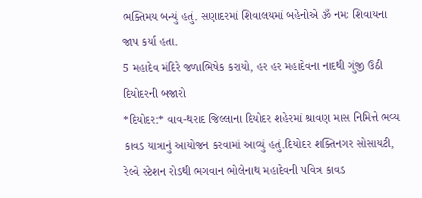ભક્તિમય બન્યું હતું. સણાદરમાં શિવાલયમાં બહેનોએ ૐ નમઃ શિવાયના જાપ કર્યા હતા.
5 મહાદેવ મંદિરે જળાભિષેક કરાયો, હર હર મહાદેવના નાદથી ગુંજી ઉઠી દિયોદરની બજારો
*દિયોદર:* વાવ-થરાદ જિલ્લાના દિયોદર શહેરમાં શ્રાવણ માસ નિમિત્તે ભવ્ય કાવડ યાત્રાનું આયોજન કરવામાં આવ્યું હતું.દિયોદર શક્તિનગર સોસાયટી, રેલ્વે સ્ટેશન રોડથી ભગવાન ભોલેનાથ મહાદેવની પવિત્ર કાવડ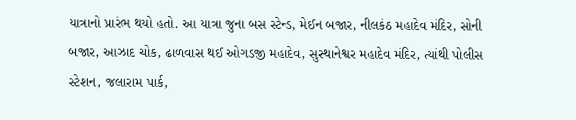યાત્રાનો પ્રારંભ થયો હતો. આ યાત્રા જુના બસ સ્ટેન્ડ, મેઈન બજાર, નીલકંઠ મહાદેવ મંદિર, સોની બજાર, આઝાદ ચોક, ઢાળવાસ થઈ ઓગડજી મહાદેવ, સુસ્થાનેશ્વર મહાદેવ મંદિર, ત્યાંથી પોલીસ સ્ટેશન, જલારામ પાર્ક,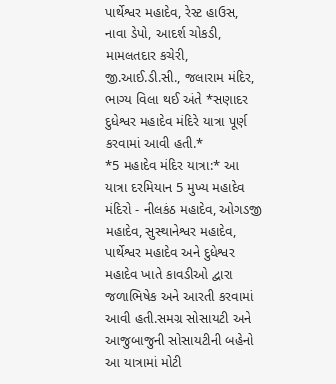પાર્થેશ્વર મહાદેવ, રેસ્ટ હાઉસ, નાવા ડેપો, આદર્શ ચોકડી, મામલતદાર કચેરી, જી.આઈ.ડી.સી., જલારામ મંદિર, ભાગ્ય વિલા થઈ અંતે *સણાદર દુધેશ્વર મહાદેવ મંદિરે યાત્રા પૂર્ણ કરવામાં આવી હતી.*
*5 મહાદેવ મંદિર યાત્રા:* આ યાત્રા દરમિયાન 5 મુખ્ય મહાદેવ મંદિરો - નીલકંઠ મહાદેવ, ઓગડજી મહાદેવ, સુસ્થાનેશ્વર મહાદેવ, પાર્થેશ્વર મહાદેવ અને દુધેશ્વર મહાદેવ ખાતે કાવડીઓ દ્વારા જળાભિષેક અને આરતી કરવામાં આવી હતી.સમગ્ર સોસાયટી અને આજુબાજુની સોસાયટીની બહેનો આ યાત્રામાં મોટી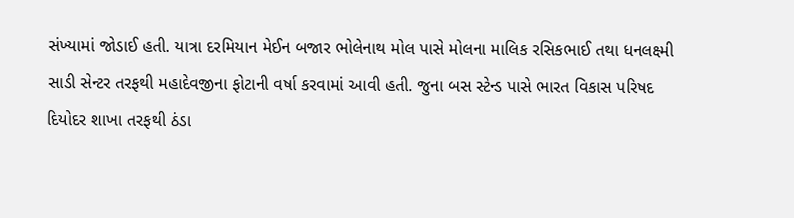સંખ્યામાં જોડાઈ હતી. યાત્રા દરમિયાન મેઈન બજાર ભોલેનાથ મોલ પાસે મોલના માલિક રસિકભાઈ તથા ધનલક્ષ્મી સાડી સેન્ટર તરફથી મહાદેવજીના ફોટાની વર્ષા કરવામાં આવી હતી. જુના બસ સ્ટેન્ડ પાસે ભારત વિકાસ પરિષદ દિયોદર શાખા તરફથી ઠંડા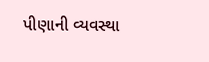પીણાની વ્યવસ્થા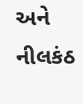અને નીલકંઠ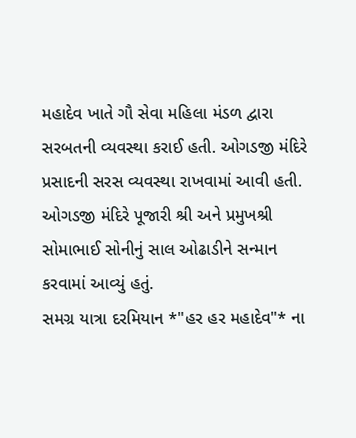મહાદેવ ખાતે ગૌ સેવા મહિલા મંડળ દ્વારા સરબતની વ્યવસ્થા કરાઈ હતી. ઓગડજી મંદિરે પ્રસાદની સરસ વ્યવસ્થા રાખવામાં આવી હતી.
ઓગડજી મંદિરે પૂજારી શ્રી અને પ્રમુખશ્રી સોમાભાઈ સોનીનું સાલ ઓઢાડીને સન્માન કરવામાં આવ્યું હતું.
સમગ્ર યાત્રા દરમિયાન *"હર હર મહાદેવ"* ના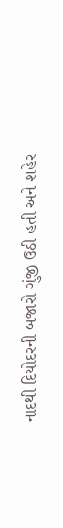નાદથી દિયોદરની બજારો ગુંજી ઉઠી હતી અને શહેર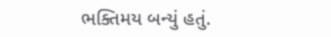ભક્તિમય બન્યું હતું.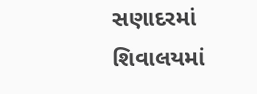સણાદરમાં શિવાલયમાં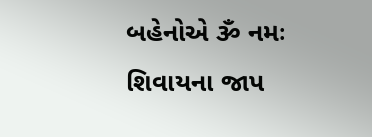બહેનોએ ૐ નમઃ શિવાયના જાપ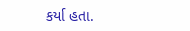કર્યા હતા.